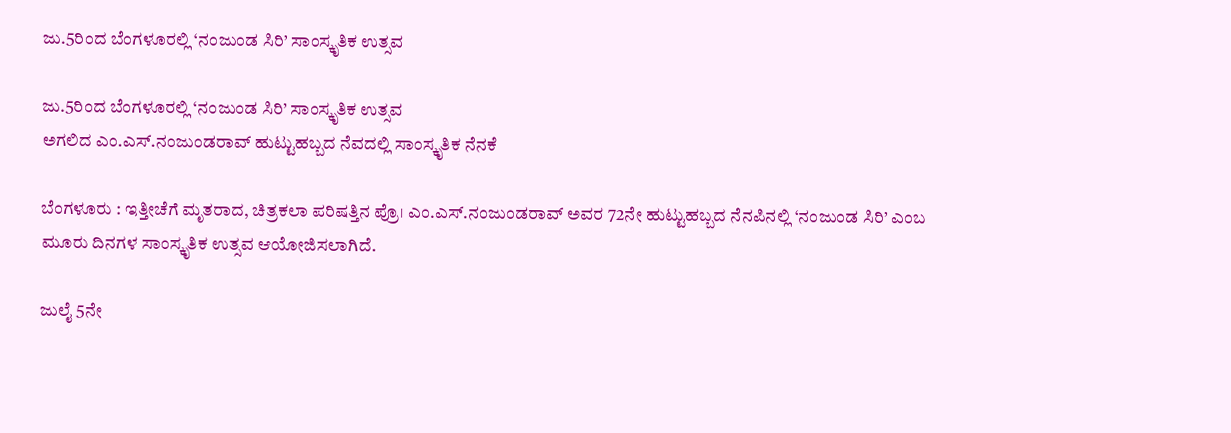ಜು.5ರಿಂದ ಬೆಂಗಳೂರಲ್ಲಿ ‘ನಂಜುಂಡ ಸಿರಿ’ ಸಾಂಸ್ಕೃತಿಕ ಉತ್ಸವ

ಜು.5ರಿಂದ ಬೆಂಗಳೂರಲ್ಲಿ ‘ನಂಜುಂಡ ಸಿರಿ’ ಸಾಂಸ್ಕೃತಿಕ ಉತ್ಸವ
ಅಗಲಿದ ಎಂ.ಎಸ್‌.ನಂಜುಂಡರಾವ್‌ ಹುಟ್ಟುಹಬ್ಬದ ನೆವದಲ್ಲಿ ಸಾಂಸ್ಕೃತಿಕ ನೆನಕೆ

ಬೆಂಗಳೂರು : ಇತ್ತೀಚೆಗೆ ಮೃತರಾದ, ಚಿತ್ರಕಲಾ ಪರಿಷತ್ತಿನ ಪ್ರೊ। ಎಂ.ಎಸ್‌.ನಂಜುಂಡರಾವ್‌ ಅವರ 72ನೇ ಹುಟ್ಟುಹಬ್ಬದ ನೆನಪಿನಲ್ಲಿ ‘ನಂಜುಂಡ ಸಿರಿ’ ಎಂಬ ಮೂರು ದಿನಗಳ ಸಾಂಸ್ಕೃತಿಕ ಉತ್ಸವ ಆಯೋಜಿಸಲಾಗಿದೆ.

ಜುಲೈ 5ನೇ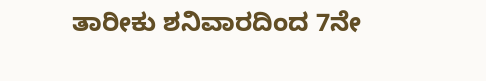ತಾರೀಕು ಶನಿವಾರದಿಂದ 7ನೇ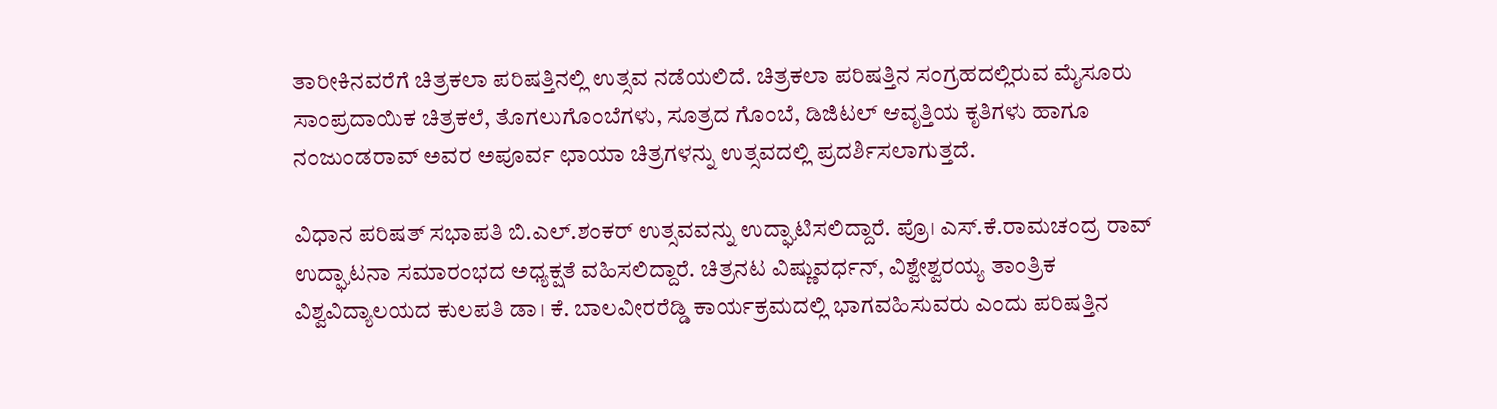ತಾರೀಕಿನವರೆಗೆ ಚಿತ್ರಕಲಾ ಪರಿಷತ್ತಿನಲ್ಲಿ ಉತ್ಸವ ನಡೆಯಲಿದೆ. ಚಿತ್ರಕಲಾ ಪರಿಷತ್ತಿನ ಸಂಗ್ರಹದಲ್ಲಿರುವ ಮೈಸೂರು ಸಾಂಪ್ರದಾಯಿಕ ಚಿತ್ರಕಲೆ, ತೊಗಲುಗೊಂಬೆಗಳು, ಸೂತ್ರದ ಗೊಂಬೆ, ಡಿಜಿಟಲ್‌ ಆವೃತ್ತಿಯ ಕೃತಿಗಳು ಹಾಗೂ ನಂಜುಂಡರಾವ್‌ ಅವರ ಅಪೂರ್ವ ಛಾಯಾ ಚಿತ್ರಗಳನ್ನು ಉತ್ಸವದಲ್ಲಿ ಪ್ರದರ್ಶಿಸಲಾಗುತ್ತದೆ.

ವಿಧಾನ ಪರಿಷತ್‌ ಸಭಾಪತಿ ಬಿ.ಎಲ್‌.ಶಂಕರ್‌ ಉತ್ಸವವನ್ನು ಉದ್ಘಾಟಿಸಲಿದ್ದಾರೆ. ಪ್ರೊ। ಎಸ್‌.ಕೆ.ರಾಮಚಂದ್ರ ರಾವ್‌ ಉದ್ಘಾಟನಾ ಸಮಾರಂಭದ ಅಧ್ಯಕ್ಷತೆ ವಹಿಸಲಿದ್ದಾರೆ. ಚಿತ್ರನಟ ವಿಷ್ಣುವರ್ಧನ್‌, ವಿಶ್ವೇಶ್ವರಯ್ಯ ತಾಂತ್ರಿಕ ವಿಶ್ವವಿದ್ಯಾಲಯದ ಕುಲಪತಿ ಡಾ। ಕೆ. ಬಾಲವೀರರೆಡ್ಡಿ ಕಾರ್ಯಕ್ರಮದಲ್ಲಿ ಭಾಗವಹಿಸುವರು ಎಂದು ಪರಿಷತ್ತಿನ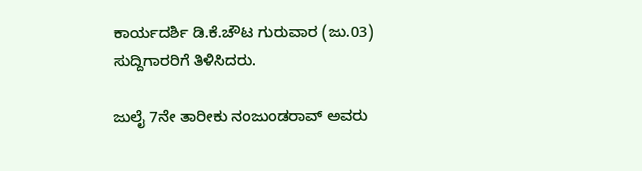ಕಾರ್ಯದರ್ಶಿ ಡಿ.ಕೆ.ಚೌಟ ಗುರುವಾರ (ಜು.03) ಸುದ್ದಿಗಾರರಿಗೆ ತಿಳಿಸಿದರು.

ಜುಲೈ 7ನೇ ತಾರೀಕು ನಂಜುಂಡರಾವ್‌ ಅವರು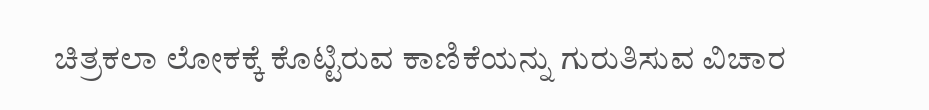ಚಿತ್ರಕಲಾ ಲೋಕಕ್ಕೆ ಕೊಟ್ಟಿರುವ ಕಾಣಿಕೆಯನ್ನು ಗುರುತಿಸುವ ವಿಚಾರ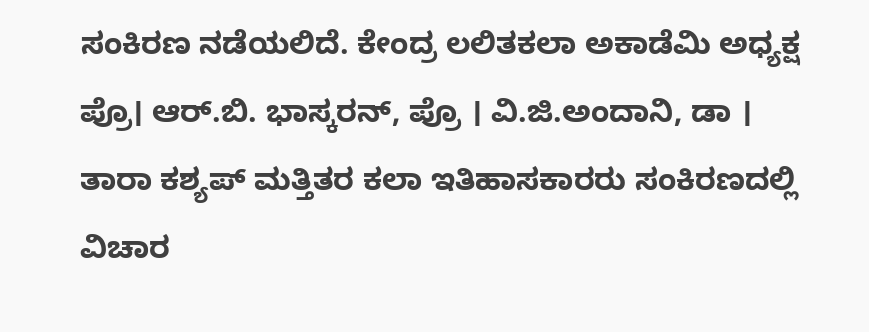ಸಂಕಿರಣ ನಡೆಯಲಿದೆ. ಕೇಂದ್ರ ಲಲಿತಕಲಾ ಅಕಾಡೆಮಿ ಅಧ್ಯಕ್ಷ ಪ್ರೊ। ಆರ್‌.ಬಿ. ಭಾಸ್ಕರನ್‌, ಪ್ರೊ । ವಿ.ಜಿ.ಅಂದಾನಿ, ಡಾ । ತಾರಾ ಕಶ್ಯಪ್‌ ಮತ್ತಿತರ ಕಲಾ ಇತಿಹಾಸಕಾರರು ಸಂಕಿರಣದಲ್ಲಿ ವಿಚಾರ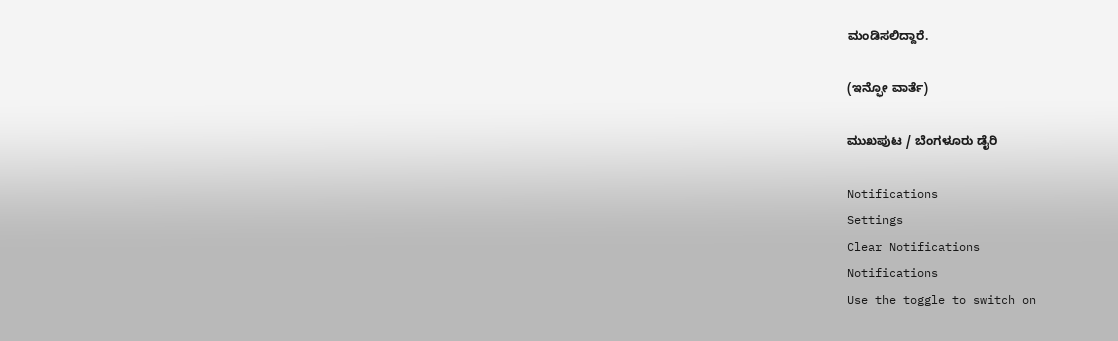ಮಂಡಿಸಲಿದ್ದಾರೆ.

(ಇನ್ಫೋ ವಾರ್ತೆ)

ಮುಖಪುಟ / ಬೆಂಗಳೂರು ಡೈರಿ

Notifications
Settings
Clear Notifications
Notifications
Use the toggle to switch on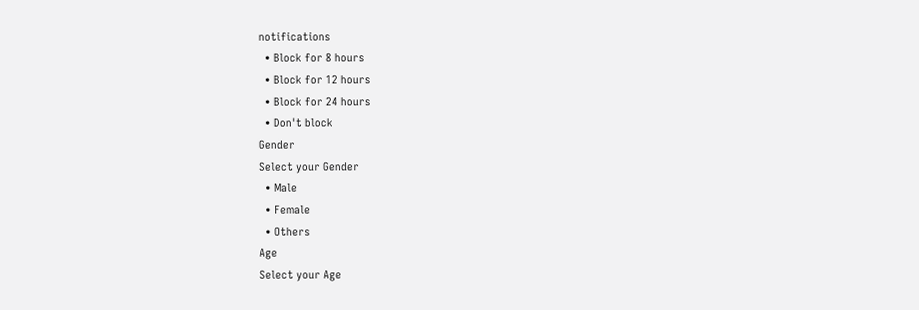notifications
  • Block for 8 hours
  • Block for 12 hours
  • Block for 24 hours
  • Don't block
Gender
Select your Gender
  • Male
  • Female
  • Others
Age
Select your Age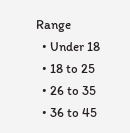Range
  • Under 18
  • 18 to 25
  • 26 to 35
  • 36 to 45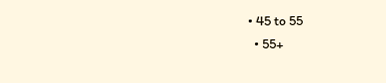• 45 to 55
  • 55+